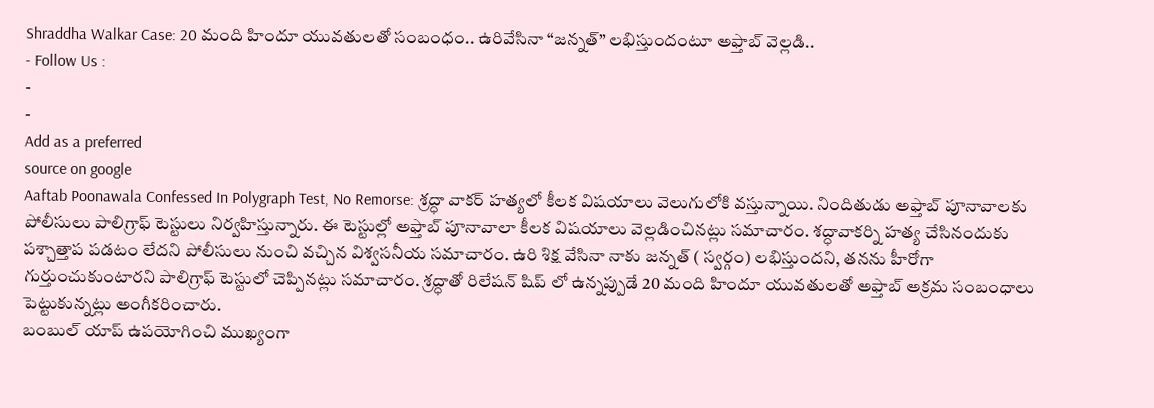Shraddha Walkar Case: 20 మంది హిందూ యువతులతో సంబంధం.. ఉరివేసినా “జన్నత్” లభిస్తుందంటూ అఫ్తాబ్ వెల్లడి..
- Follow Us :
-
-
Add as a preferred
source on google
Aaftab Poonawala Confessed In Polygraph Test, No Remorse: శ్రద్ధా వాకర్ హత్యలో కీలక విషయాలు వెలుగులోకి వస్తున్నాయి. నిందితుడు అఫ్తాబ్ పూనావాలకు పోలీసులు పాలిగ్రాఫ్ టెస్టులు నిర్వహిస్తున్నారు. ఈ టెస్టుల్లో అఫ్తాబ్ పూనావాలా కీలక విషయాలు వెల్లడించినట్లు సమాచారం. శద్ధావాకర్ని హత్య చేసినందుకు పశ్చాత్తాప పడటం లేదని పోలీసులు నుంచి వచ్చిన విశ్వసనీయ సమాచారం. ఉరి శిక్ష వేసినా నాకు జన్నత్ ( స్వర్గం) లభిస్తుందని, తనను హీరోగా గుర్తుంచుకుంటారని పాలిగ్రాఫ్ టెస్టులో చెప్పినట్లు సమాచారం. శ్రద్ధాతో రిలేషన్ షిప్ లో ఉన్నప్పుడే 20 మంది హిందూ యువతులతో అఫ్తాబ్ అక్రమ సంబంధాలు పెట్టుకున్నట్లు అంగీకరించారు.
బంబుల్ యాప్ ఉపయోగించి ముఖ్యంగా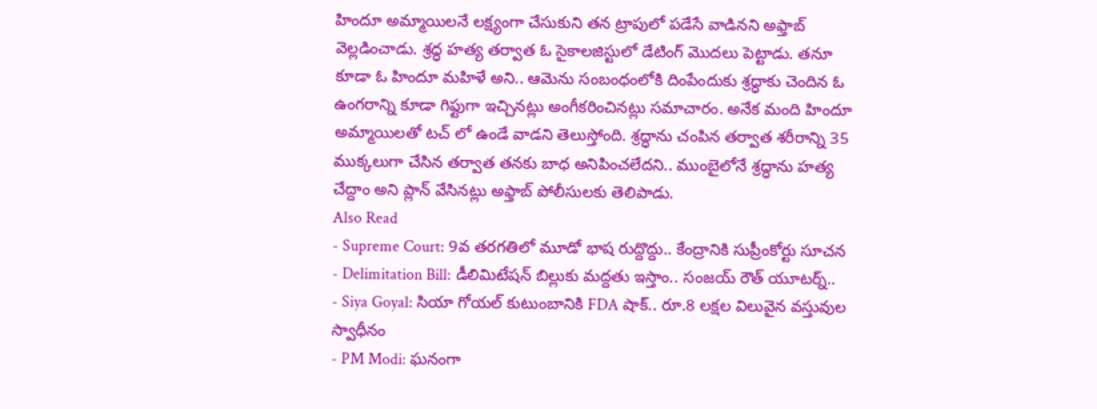హిందూ అమ్మాయిలనే లక్ష్యంగా చేసుకుని తన ట్రాపులో పడేసే వాడినని అఫ్తాబ్ వెల్లడించాడు. శ్రద్ధ హత్య తర్వాత ఓ సైకాలజిస్టులో డేటింగ్ మొదలు పెట్టాడు. తనూ కూడా ఓ హిందూ మహిళే అని.. ఆమెను సంబంధంలోకి దింపేందుకు శ్రద్ధాకు చెందిన ఓ ఉంగరాన్ని కూడా గిఫ్టుగా ఇచ్చినట్లు అంగీకరించినట్లు సమాచారం. అనేక మంది హిందూ అమ్మాయిలతో టచ్ లో ఉండే వాడని తెలుస్తోంది. శ్రద్ధాను చంపిన తర్వాత శరీరాన్ని 35 ముక్కలుగా చేసిన తర్వాత తనకు బాధ అనిపించలేదని.. ముంబైలోనే శ్రద్ధాను హత్య చేద్దాం అని ప్లాన్ వేసినట్లు అఫ్తాబ్ పోలీసులకు తెలిపాడు.
Also Read
- Supreme Court: 9వ తరగతిలో మూడో భాష రుద్దొద్దు.. కేంద్రానికి సుప్రీంకోర్టు సూచన
- Delimitation Bill: డీలిమిటేషన్ బిల్లుకు మద్దతు ఇస్తాం.. సంజయ్ రౌత్ యూటర్న్..
- Siya Goyal: సియా గోయల్ కుటుంబానికి FDA షాక్.. రూ.8 లక్షల విలువైన వస్తువుల స్వాధీనం
- PM Modi: ఘనంగా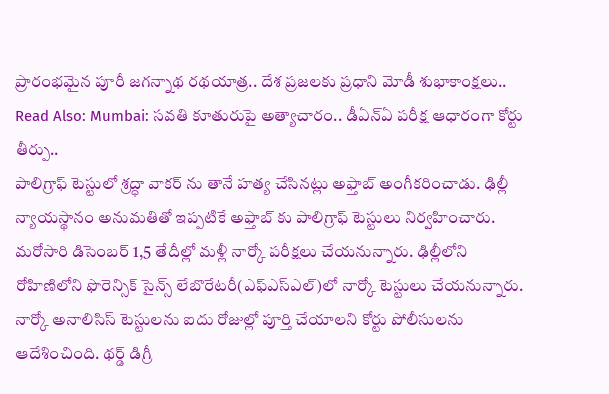ప్రారంభమైన పూరీ జగన్నాథ రథయాత్ర.. దేశ ప్రజలకు ప్రధాని మోడీ శుభాకాంక్షలు..
Read Also: Mumbai: సవతి కూతురుపై అత్యాచారం.. డీఏన్ఏ పరీక్ష ఆధారంగా కోర్టు తీర్పు..
పాలిగ్రాఫ్ టెస్టులో శ్రద్ధా వాకర్ ను తానే హత్య చేసినట్లు అఫ్తాబ్ అంగీకరించాడు. ఢిల్లీ న్యాయస్థానం అనుమతితో ఇప్పటికే అఫ్తాబ్ కు పాలిగ్రాఫ్ టెస్టులు నిర్వహించారు. మరోసారి డిసెంబర్ 1,5 తేదీల్లో మళ్లీ నార్కో పరీక్షలు చేయనున్నారు. ఢిల్లీలోని రోహిణిలోని ఫొరెన్సిక్ సైన్స్ లేబొరేటరీ(ఎఫ్ఎస్ఎల్)లో నార్కో టెస్టులు చేయనున్నారు. నార్కో అనాలిసిస్ టెస్టులను ఐదు రోజుల్లో పూర్తి చేయాలని కోర్టు పోలీసులను ఆదేశించింది. థర్డ్ డిగ్రీ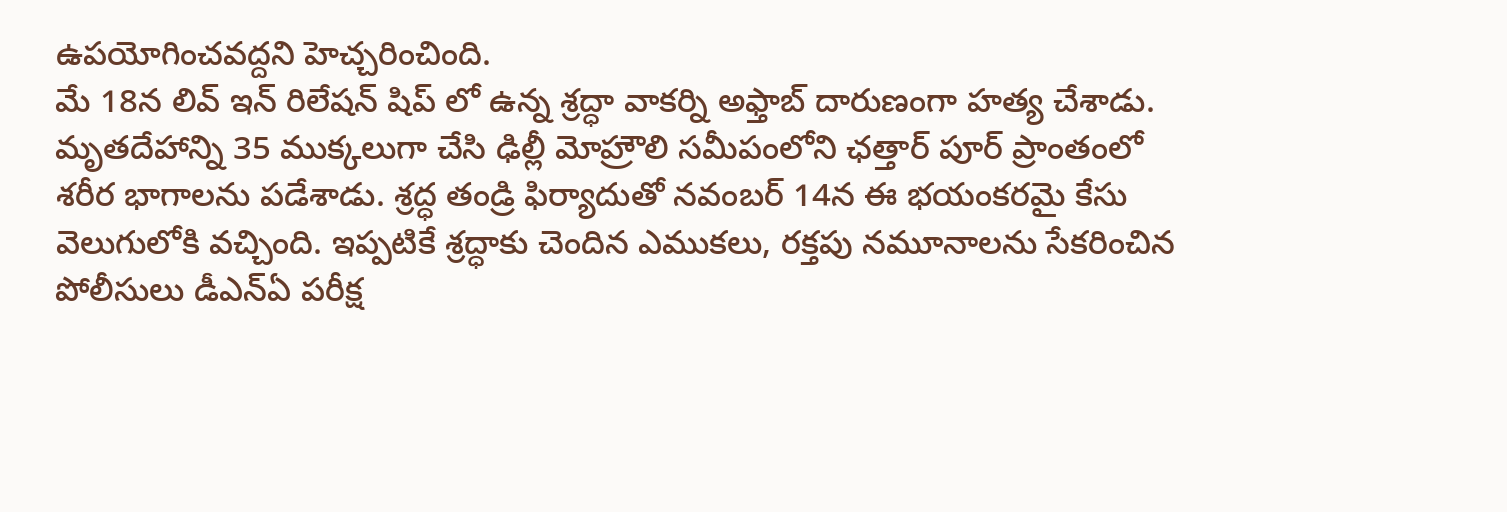ఉపయోగించవద్దని హెచ్చరించింది.
మే 18న లివ్ ఇన్ రిలేషన్ షిప్ లో ఉన్న శ్రద్ధా వాకర్ని అఫ్తాబ్ దారుణంగా హత్య చేశాడు. మృతదేహాన్ని 35 ముక్కలుగా చేసి ఢిల్లీ మోహ్రౌలి సమీపంలోని ఛత్తార్ పూర్ ప్రాంతంలో శరీర భాగాలను పడేశాడు. శ్రద్ధ తండ్రి ఫిర్యాదుతో నవంబర్ 14న ఈ భయంకరమై కేసు వెలుగులోకి వచ్చింది. ఇప్పటికే శ్రద్ధాకు చెందిన ఎముకలు, రక్తపు నమూనాలను సేకరించిన పోలీసులు డీఎన్ఏ పరీక్ష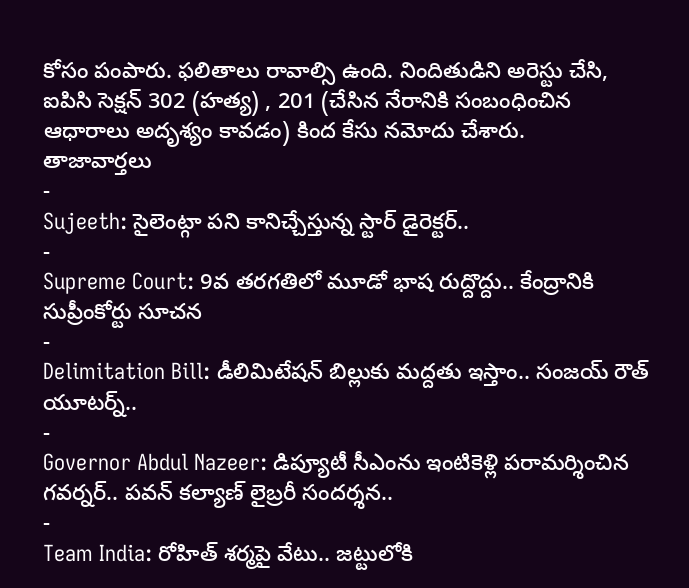కోసం పంపారు. ఫలితాలు రావాల్సి ఉంది. నిందితుడిని అరెస్టు చేసి, ఐపిసి సెక్షన్ 302 (హత్య) , 201 (చేసిన నేరానికి సంబంధించిన ఆధారాలు అదృశ్యం కావడం) కింద కేసు నమోదు చేశారు.
తాజావార్తలు
-
Sujeeth: సైలెంట్గా పని కానిచ్చేస్తున్న స్టార్ డైరెక్టర్..
-
Supreme Court: 9వ తరగతిలో మూడో భాష రుద్దొద్దు.. కేంద్రానికి సుప్రీంకోర్టు సూచన
-
Delimitation Bill: డీలిమిటేషన్ బిల్లుకు మద్దతు ఇస్తాం.. సంజయ్ రౌత్ యూటర్న్..
-
Governor Abdul Nazeer: డిప్యూటీ సీఎంను ఇంటికెళ్లి పరామర్శించిన గవర్నర్.. పవన్ కల్యాణ్ లైబ్రరీ సందర్శన..
-
Team India: రోహిత్ శర్మపై వేటు.. జట్టులోకి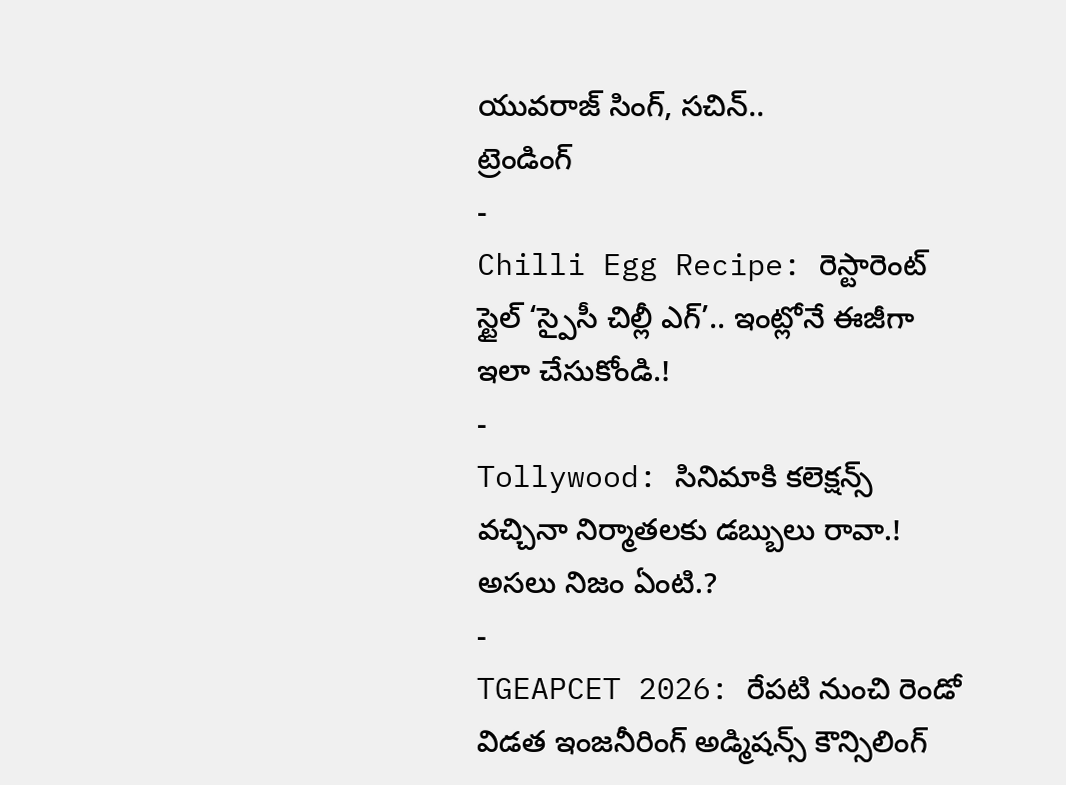యువరాజ్ సింగ్, సచిన్..
ట్రెండింగ్
-
Chilli Egg Recipe: రెస్టారెంట్ స్టైల్ ‘స్పైసీ చిల్లీ ఎగ్’.. ఇంట్లోనే ఈజీగా ఇలా చేసుకోండి.!
-
Tollywood: సినిమాకి కలెక్షన్స్ వచ్చినా నిర్మాతలకు డబ్బులు రావా.! అసలు నిజం ఏంటి.?
-
TGEAPCET 2026: రేపటి నుంచి రెండో విడత ఇంజనీరింగ్ అడ్మిషన్స్ కౌన్సిలింగ్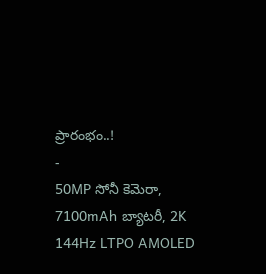ప్రారంభం..!
-
50MP సోనీ కెమెరా, 7100mAh బ్యాటరీ, 2K 144Hz LTPO AMOLED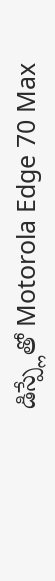డిస్ప్లేతో Motorola Edge 70 Max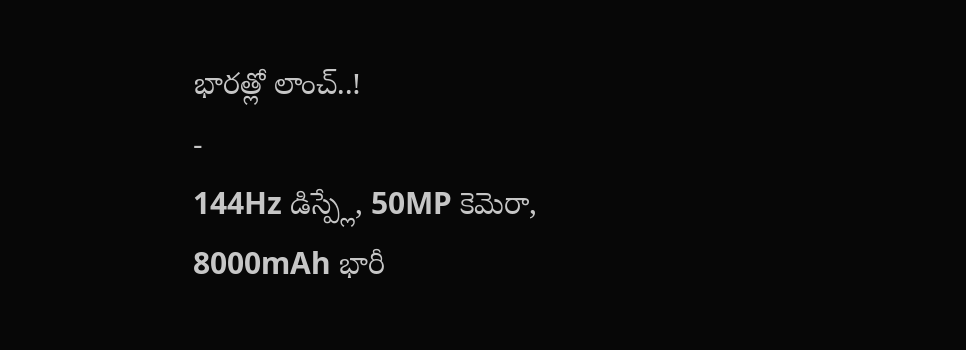భారత్లో లాంచ్..!
-
144Hz డిస్ప్లే, 50MP కెమెరా, 8000mAh భారీ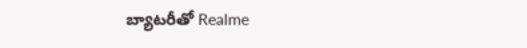బ్యాటరీతో Realme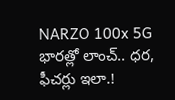NARZO 100x 5G భారత్లో లాంచ్.. ధర, ఫీచర్లు ఇలా.!